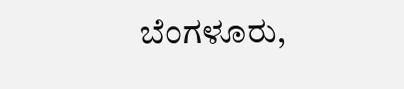ಬೆಂಗಳೂರು,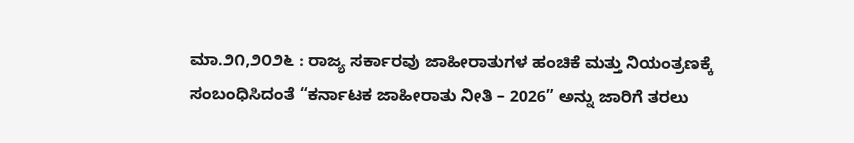ಮಾ.೨೧,೨೦೨೬ : ರಾಜ್ಯ ಸರ್ಕಾರವು ಜಾಹೀರಾತುಗಳ ಹಂಚಿಕೆ ಮತ್ತು ನಿಯಂತ್ರಣಕ್ಕೆ ಸಂಬಂಧಿಸಿದಂತೆ “ಕರ್ನಾಟಕ ಜಾಹೀರಾತು ನೀತಿ – 2026” ಅನ್ನು ಜಾರಿಗೆ ತರಲು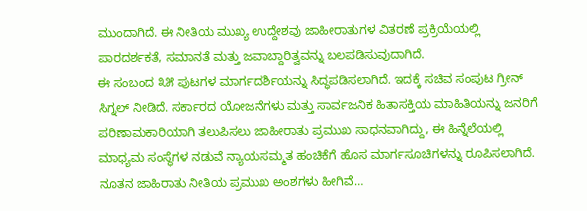ಮುಂದಾಗಿದೆ. ಈ ನೀತಿಯ ಮುಖ್ಯ ಉದ್ದೇಶವು ಜಾಹೀರಾತುಗಳ ವಿತರಣೆ ಪ್ರಕ್ರಿಯೆಯಲ್ಲಿ ಪಾರದರ್ಶಕತೆ, ಸಮಾನತೆ ಮತ್ತು ಜವಾಬ್ದಾರಿತ್ವವನ್ನು ಬಲಪಡಿಸುವುದಾಗಿದೆ.
ಈ ಸಂಬಂದ ೩೫ ಪುಟಗಳ ಮಾರ್ಗದರ್ಶಿಯನ್ನು ಸಿದ್ಧಪಡಿಸಲಾಗಿದೆ. ಇದಕ್ಕೆ ಸಚಿವ ಸಂಪುಟ ಗ್ರೀನ್ ಸಿಗ್ನಲ್ ನೀಡಿದೆ. ಸರ್ಕಾರದ ಯೋಜನೆಗಳು ಮತ್ತು ಸಾರ್ವಜನಿಕ ಹಿತಾಸಕ್ತಿಯ ಮಾಹಿತಿಯನ್ನು ಜನರಿಗೆ ಪರಿಣಾಮಕಾರಿಯಾಗಿ ತಲುಪಿಸಲು ಜಾಹೀರಾತು ಪ್ರಮುಖ ಸಾಧನವಾಗಿದ್ದು, ಈ ಹಿನ್ನೆಲೆಯಲ್ಲಿ ಮಾಧ್ಯಮ ಸಂಸ್ಥೆಗಳ ನಡುವೆ ನ್ಯಾಯಸಮ್ಮತ ಹಂಚಿಕೆಗೆ ಹೊಸ ಮಾರ್ಗಸೂಚಿಗಳನ್ನು ರೂಪಿಸಲಾಗಿದೆ. ನೂತನ ಜಾಹಿರಾತು ನೀತಿಯ ಪ್ರಮುಖ ಅಂಶಗಳು ಹೀಗಿವೆ…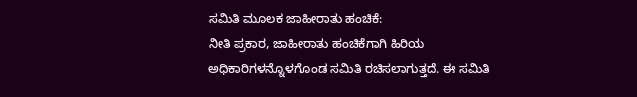ಸಮಿತಿ ಮೂಲಕ ಜಾಹೀರಾತು ಹಂಚಿಕೆ:
ನೀತಿ ಪ್ರಕಾರ, ಜಾಹೀರಾತು ಹಂಚಿಕೆಗಾಗಿ ಹಿರಿಯ ಅಧಿಕಾರಿಗಳನ್ನೊಳಗೊಂಡ ಸಮಿತಿ ರಚಿಸಲಾಗುತ್ತದೆ. ಈ ಸಮಿತಿ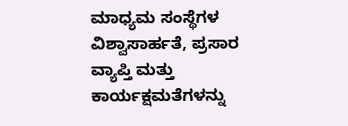ಮಾಧ್ಯಮ ಸಂಸ್ಥೆಗಳ ವಿಶ್ವಾಸಾರ್ಹತೆ, ಪ್ರಸಾರ ವ್ಯಾಪ್ತಿ ಮತ್ತು ಕಾರ್ಯಕ್ಷಮತೆಗಳನ್ನು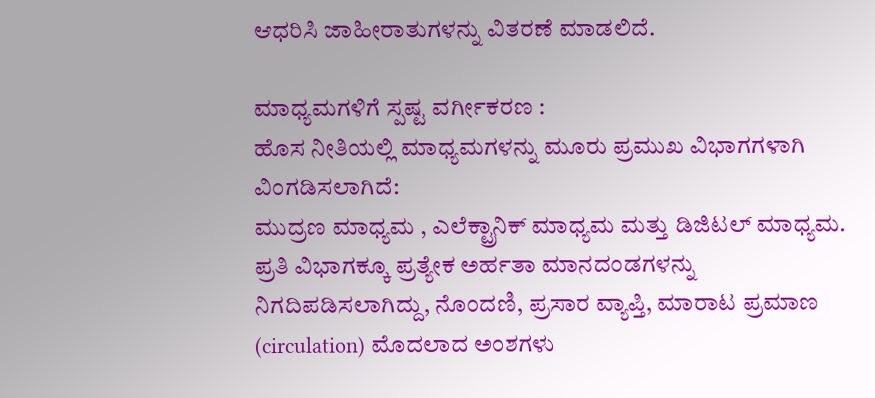ಆಧರಿಸಿ ಜಾಹೀರಾತುಗಳನ್ನು ವಿತರಣೆ ಮಾಡಲಿದೆ.

ಮಾಧ್ಯಮಗಳಿಗೆ ಸ್ಪಷ್ಟ ವರ್ಗೀಕರಣ :
ಹೊಸ ನೀತಿಯಲ್ಲಿ ಮಾಧ್ಯಮಗಳನ್ನು ಮೂರು ಪ್ರಮುಖ ವಿಭಾಗಗಳಾಗಿ ವಿಂಗಡಿಸಲಾಗಿದೆ:
ಮುದ್ರಣ ಮಾಧ್ಯಮ , ಎಲೆಕ್ಟ್ರಾನಿಕ್ ಮಾಧ್ಯಮ ಮತ್ತು ಡಿಜಿಟಲ್ ಮಾಧ್ಯಮ.
ಪ್ರತಿ ವಿಭಾಗಕ್ಕೂ ಪ್ರತ್ಯೇಕ ಅರ್ಹತಾ ಮಾನದಂಡಗಳನ್ನು ನಿಗದಿಪಡಿಸಲಾಗಿದ್ದು, ನೊಂದಣಿ, ಪ್ರಸಾರ ವ್ಯಾಪ್ತಿ, ಮಾರಾಟ ಪ್ರಮಾಣ (circulation) ಮೊದಲಾದ ಅಂಶಗಳು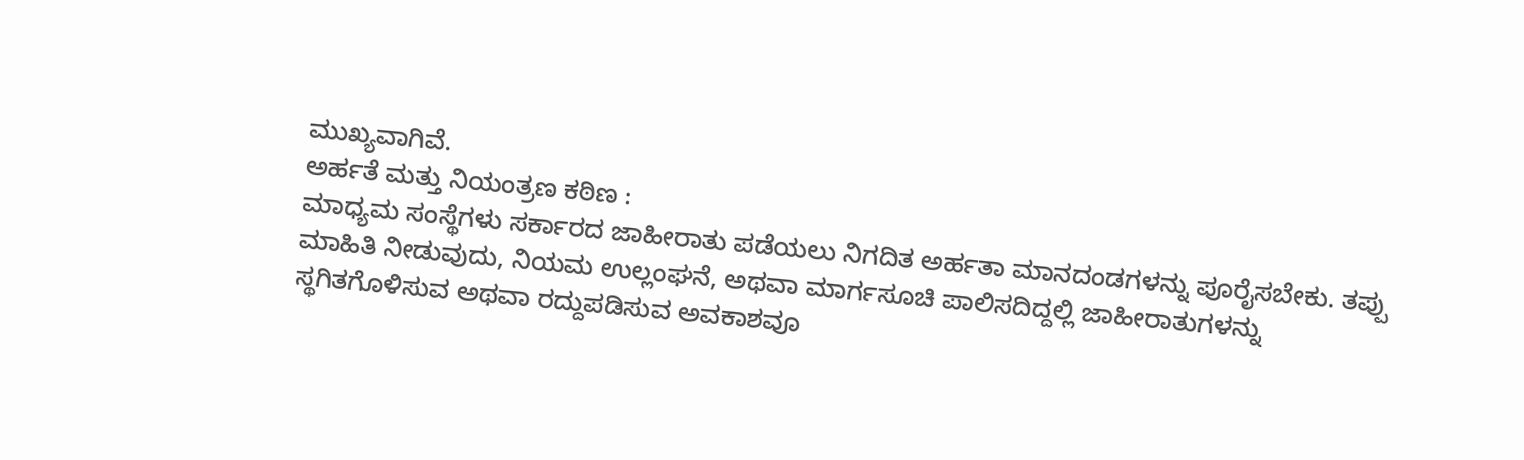ಮುಖ್ಯವಾಗಿವೆ.
ಅರ್ಹತೆ ಮತ್ತು ನಿಯಂತ್ರಣ ಕಠಿಣ :
ಮಾಧ್ಯಮ ಸಂಸ್ಥೆಗಳು ಸರ್ಕಾರದ ಜಾಹೀರಾತು ಪಡೆಯಲು ನಿಗದಿತ ಅರ್ಹತಾ ಮಾನದಂಡಗಳನ್ನು ಪೂರೈಸಬೇಕು. ತಪ್ಪು ಮಾಹಿತಿ ನೀಡುವುದು, ನಿಯಮ ಉಲ್ಲಂಘನೆ, ಅಥವಾ ಮಾರ್ಗಸೂಚಿ ಪಾಲಿಸದಿದ್ದಲ್ಲಿ ಜಾಹೀರಾತುಗಳನ್ನು ಸ್ಥಗಿತಗೊಳಿಸುವ ಅಥವಾ ರದ್ದುಪಡಿಸುವ ಅವಕಾಶವೂ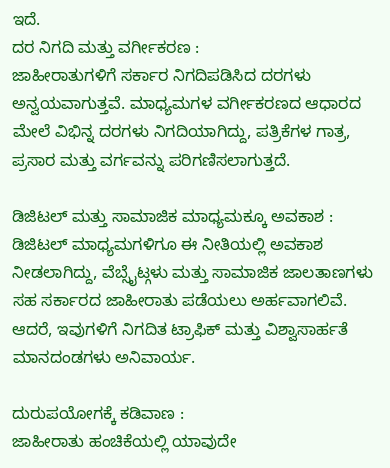ಇದೆ.
ದರ ನಿಗದಿ ಮತ್ತು ವರ್ಗೀಕರಣ :
ಜಾಹೀರಾತುಗಳಿಗೆ ಸರ್ಕಾರ ನಿಗದಿಪಡಿಸಿದ ದರಗಳು ಅನ್ವಯವಾಗುತ್ತವೆ. ಮಾಧ್ಯಮಗಳ ವರ್ಗೀಕರಣದ ಆಧಾರದ ಮೇಲೆ ವಿಭಿನ್ನ ದರಗಳು ನಿಗದಿಯಾಗಿದ್ದು, ಪತ್ರಿಕೆಗಳ ಗಾತ್ರ, ಪ್ರಸಾರ ಮತ್ತು ವರ್ಗವನ್ನು ಪರಿಗಣಿಸಲಾಗುತ್ತದೆ.

ಡಿಜಿಟಲ್ ಮತ್ತು ಸಾಮಾಜಿಕ ಮಾಧ್ಯಮಕ್ಕೂ ಅವಕಾಶ :
ಡಿಜಿಟಲ್ ಮಾಧ್ಯಮಗಳಿಗೂ ಈ ನೀತಿಯಲ್ಲಿ ಅವಕಾಶ ನೀಡಲಾಗಿದ್ದು, ವೆಬ್ಸೈಟ್ಗಳು ಮತ್ತು ಸಾಮಾಜಿಕ ಜಾಲತಾಣಗಳು ಸಹ ಸರ್ಕಾರದ ಜಾಹೀರಾತು ಪಡೆಯಲು ಅರ್ಹವಾಗಲಿವೆ. ಆದರೆ, ಇವುಗಳಿಗೆ ನಿಗದಿತ ಟ್ರಾಫಿಕ್ ಮತ್ತು ವಿಶ್ವಾಸಾರ್ಹತೆ ಮಾನದಂಡಗಳು ಅನಿವಾರ್ಯ.

ದುರುಪಯೋಗಕ್ಕೆ ಕಡಿವಾಣ :
ಜಾಹೀರಾತು ಹಂಚಿಕೆಯಲ್ಲಿ ಯಾವುದೇ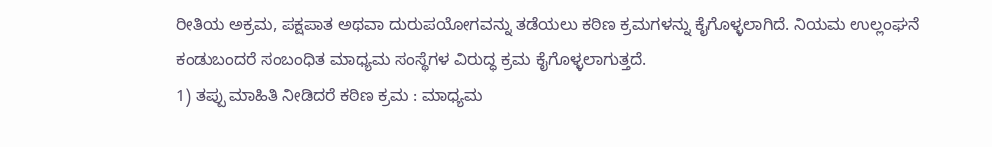ರೀತಿಯ ಅಕ್ರಮ, ಪಕ್ಷಪಾತ ಅಥವಾ ದುರುಪಯೋಗವನ್ನು ತಡೆಯಲು ಕಠಿಣ ಕ್ರಮಗಳನ್ನು ಕೈಗೊಳ್ಳಲಾಗಿದೆ. ನಿಯಮ ಉಲ್ಲಂಘನೆ ಕಂಡುಬಂದರೆ ಸಂಬಂಧಿತ ಮಾಧ್ಯಮ ಸಂಸ್ಥೆಗಳ ವಿರುದ್ಧ ಕ್ರಮ ಕೈಗೊಳ್ಳಲಾಗುತ್ತದೆ.
1) ತಪ್ಪು ಮಾಹಿತಿ ನೀಡಿದರೆ ಕಠಿಣ ಕ್ರಮ : ಮಾಧ್ಯಮ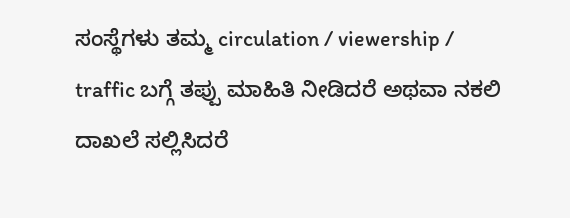ಸಂಸ್ಥೆಗಳು ತಮ್ಮ circulation / viewership / traffic ಬಗ್ಗೆ ತಪ್ಪು ಮಾಹಿತಿ ನೀಡಿದರೆ ಅಥವಾ ನಕಲಿ ದಾಖಲೆ ಸಲ್ಲಿಸಿದರೆ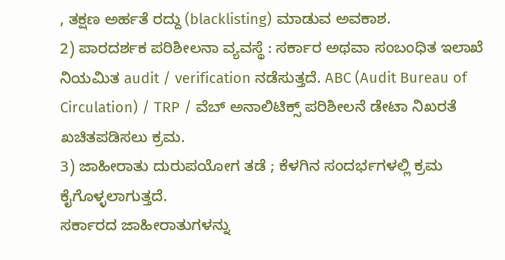, ತಕ್ಷಣ ಅರ್ಹತೆ ರದ್ದು (blacklisting) ಮಾಡುವ ಅವಕಾಶ.
2) ಪಾರದರ್ಶಕ ಪರಿಶೀಲನಾ ವ್ಯವಸ್ಥೆ : ಸರ್ಕಾರ ಅಥವಾ ಸಂಬಂಧಿತ ಇಲಾಖೆ ನಿಯಮಿತ audit / verification ನಡೆಸುತ್ತದೆ. ABC (Audit Bureau of Circulation) / TRP / ವೆಬ್ ಅನಾಲಿಟಿಕ್ಸ್ ಪರಿಶೀಲನೆ ಡೇಟಾ ನಿಖರತೆ ಖಚಿತಪಡಿಸಲು ಕ್ರಮ.
3) ಜಾಹೀರಾತು ದುರುಪಯೋಗ ತಡೆ ; ಕೆಳಗಿನ ಸಂದರ್ಭಗಳಲ್ಲಿ ಕ್ರಮ ಕೈಗೊಳ್ಳಲಾಗುತ್ತದೆ.
ಸರ್ಕಾರದ ಜಾಹೀರಾತುಗಳನ್ನು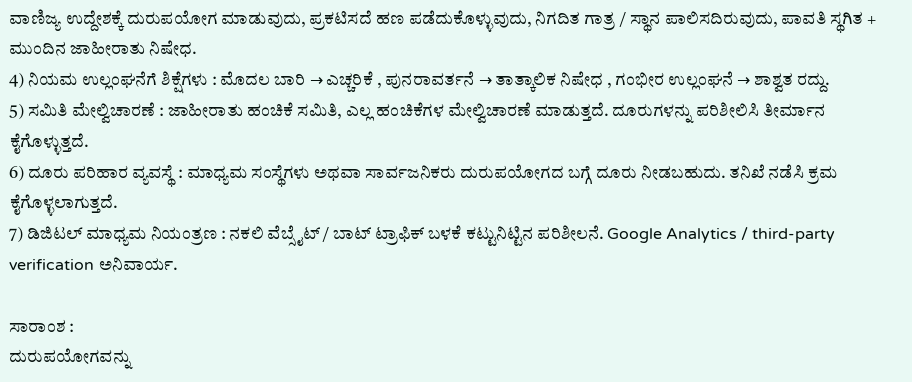ವಾಣಿಜ್ಯ ಉದ್ದೇಶಕ್ಕೆ ದುರುಪಯೋಗ ಮಾಡುವುದು, ಪ್ರಕಟಿಸದೆ ಹಣ ಪಡೆದುಕೊಳ್ಳುವುದು, ನಿಗದಿತ ಗಾತ್ರ / ಸ್ಥಾನ ಪಾಲಿಸದಿರುವುದು, ಪಾವತಿ ಸ್ಥಗಿತ + ಮುಂದಿನ ಜಾಹೀರಾತು ನಿಷೇಧ.
4) ನಿಯಮ ಉಲ್ಲಂಘನೆಗೆ ಶಿಕ್ಷೆಗಳು : ಮೊದಲ ಬಾರಿ → ಎಚ್ಚರಿಕೆ , ಪುನರಾವರ್ತನೆ → ತಾತ್ಕಾಲಿಕ ನಿಷೇಧ , ಗಂಭೀರ ಉಲ್ಲಂಘನೆ → ಶಾಶ್ವತ ರದ್ದು.
5) ಸಮಿತಿ ಮೇಲ್ವಿಚಾರಣೆ : ಜಾಹೀರಾತು ಹಂಚಿಕೆ ಸಮಿತಿ, ಎಲ್ಲ ಹಂಚಿಕೆಗಳ ಮೇಲ್ವಿಚಾರಣೆ ಮಾಡುತ್ತದೆ. ದೂರುಗಳನ್ನು ಪರಿಶೀಲಿಸಿ ತೀರ್ಮಾನ ಕೈಗೊಳ್ಳುತ್ತದೆ.
6) ದೂರು ಪರಿಹಾರ ವ್ಯವಸ್ಥೆ : ಮಾಧ್ಯಮ ಸಂಸ್ಥೆಗಳು ಅಥವಾ ಸಾರ್ವಜನಿಕರು ದುರುಪಯೋಗದ ಬಗ್ಗೆ ದೂರು ನೀಡಬಹುದು. ತನಿಖೆ ನಡೆಸಿ ಕ್ರಮ ಕೈಗೊಳ್ಳಲಾಗುತ್ತದೆ.
7) ಡಿಜಿಟಲ್ ಮಾಧ್ಯಮ ನಿಯಂತ್ರಣ : ನಕಲಿ ವೆಬ್ಸೈಟ್ / ಬಾಟ್ ಟ್ರಾಫಿಕ್ ಬಳಕೆ ಕಟ್ಟುನಿಟ್ಟಿನ ಪರಿಶೀಲನೆ. Google Analytics / third-party verification ಅನಿವಾರ್ಯ.

ಸಾರಾಂಶ :
ದುರುಪಯೋಗವನ್ನು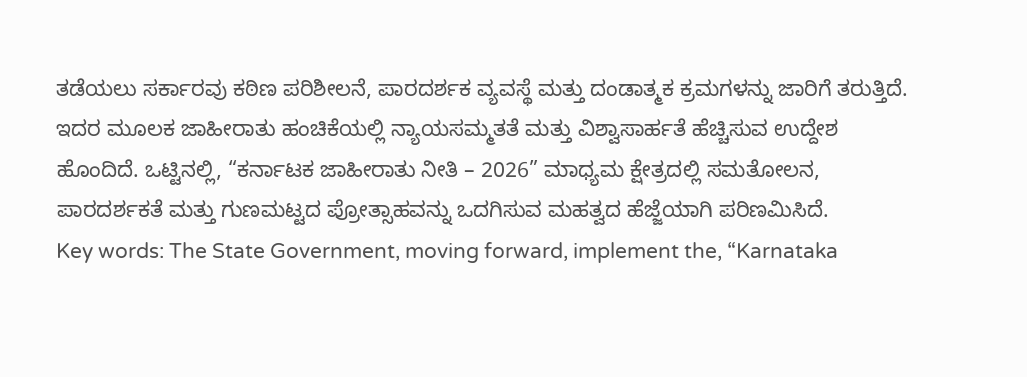ತಡೆಯಲು ಸರ್ಕಾರವು ಕಠಿಣ ಪರಿಶೀಲನೆ, ಪಾರದರ್ಶಕ ವ್ಯವಸ್ಥೆ ಮತ್ತು ದಂಡಾತ್ಮಕ ಕ್ರಮಗಳನ್ನು ಜಾರಿಗೆ ತರುತ್ತಿದೆ. ಇದರ ಮೂಲಕ ಜಾಹೀರಾತು ಹಂಚಿಕೆಯಲ್ಲಿ ನ್ಯಾಯಸಮ್ಮತತೆ ಮತ್ತು ವಿಶ್ವಾಸಾರ್ಹತೆ ಹೆಚ್ಚಿಸುವ ಉದ್ದೇಶ ಹೊಂದಿದೆ. ಒಟ್ಟಿನಲ್ಲಿ, “ಕರ್ನಾಟಕ ಜಾಹೀರಾತು ನೀತಿ – 2026” ಮಾಧ್ಯಮ ಕ್ಷೇತ್ರದಲ್ಲಿ ಸಮತೋಲನ, ಪಾರದರ್ಶಕತೆ ಮತ್ತು ಗುಣಮಟ್ಟದ ಪ್ರೋತ್ಸಾಹವನ್ನು ಒದಗಿಸುವ ಮಹತ್ವದ ಹೆಜ್ಜೆಯಾಗಿ ಪರಿಣಮಿಸಿದೆ.
Key words: The State Government, moving forward, implement the, “Karnataka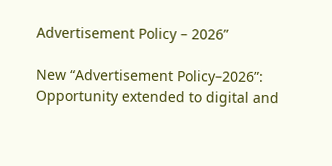Advertisement Policy – 2026”

New “Advertisement Policy–2026”: Opportunity extended to digital and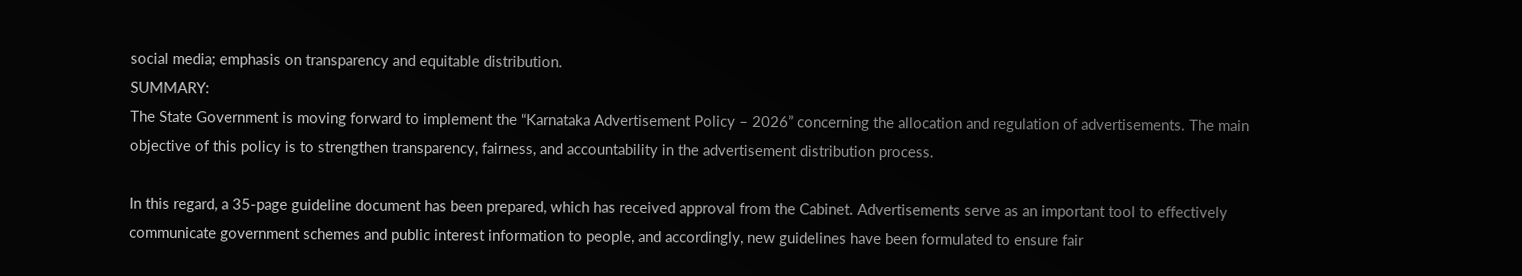social media; emphasis on transparency and equitable distribution.
SUMMARY:
The State Government is moving forward to implement the “Karnataka Advertisement Policy – 2026” concerning the allocation and regulation of advertisements. The main objective of this policy is to strengthen transparency, fairness, and accountability in the advertisement distribution process.

In this regard, a 35-page guideline document has been prepared, which has received approval from the Cabinet. Advertisements serve as an important tool to effectively communicate government schemes and public interest information to people, and accordingly, new guidelines have been formulated to ensure fair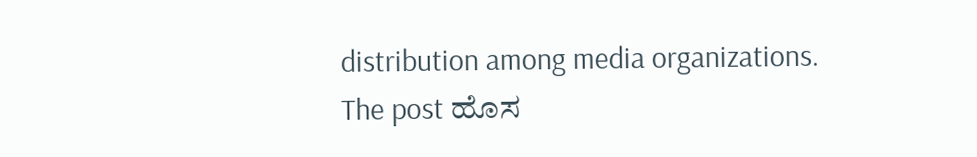distribution among media organizations.
The post ಹೊಸ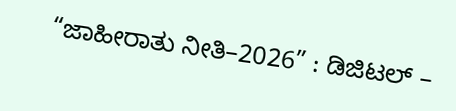“ಜಾಹೀರಾತು ನೀತಿ–2026” : ಡಿಜಿಟಲ್ –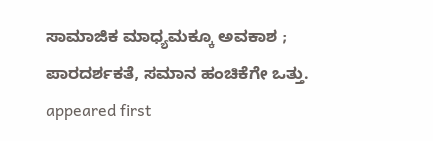ಸಾಮಾಜಿಕ ಮಾಧ್ಯಮಕ್ಕೂ ಅವಕಾಶ ; ಪಾರದರ್ಶಕತೆ, ಸಮಾನ ಹಂಚಿಕೆಗೇ ಒತ್ತು. appeared first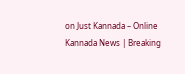on Just Kannada – Online Kannada News | Breaking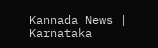Kannada News | Karnataka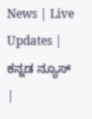News | Live Updates | ಕನ್ನಡ ನ್ಯೂಸ್ |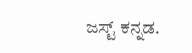ಜಸ್ಟ್ ಕನ್ನಡ.